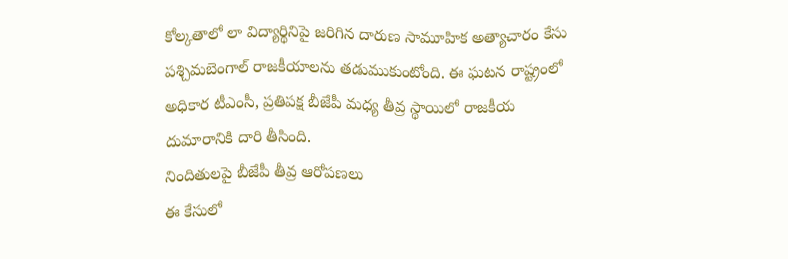కోల్కతాలో లా విద్యార్థినిపై జరిగిన దారుణ సామూహిక అత్యాచారం కేసు పశ్చిమబెంగాల్ రాజకీయాలను తడుముకుంటోంది. ఈ ఘటన రాష్ట్రంలో అధికార టీఎంసీ, ప్రతిపక్ష బీజేపీ మధ్య తీవ్ర స్థాయిలో రాజకీయ దుమారానికి దారి తీసింది.
నిందితులపై బీజేపీ తీవ్ర ఆరోపణలు
ఈ కేసులో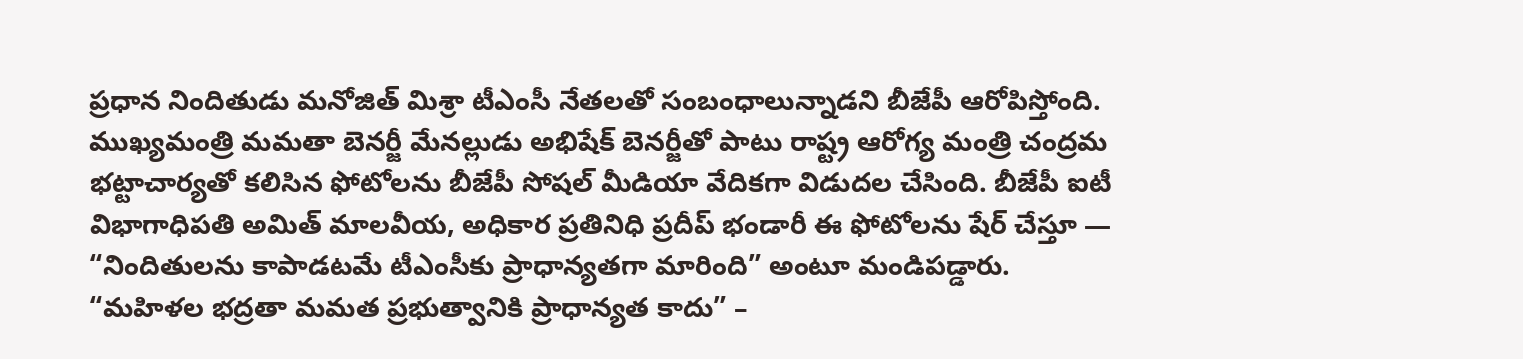ప్రధాన నిందితుడు మనోజిత్ మిశ్రా టీఎంసీ నేతలతో సంబంధాలున్నాడని బీజేపీ ఆరోపిస్తోంది. ముఖ్యమంత్రి మమతా బెనర్జీ మేనల్లుడు అభిషేక్ బెనర్జీతో పాటు రాష్ట్ర ఆరోగ్య మంత్రి చంద్రమ భట్టాచార్యతో కలిసిన ఫోటోలను బీజేపీ సోషల్ మీడియా వేదికగా విడుదల చేసింది. బీజేపీ ఐటీ విభాగాధిపతి అమిత్ మాలవీయ, అధికార ప్రతినిధి ప్రదీప్ భండారీ ఈ ఫోటోలను షేర్ చేస్తూ — “నిందితులను కాపాడటమే టీఎంసీకు ప్రాధాన్యతగా మారింది” అంటూ మండిపడ్డారు.
“మహిళల భద్రతా మమత ప్రభుత్వానికి ప్రాధాన్యత కాదు” –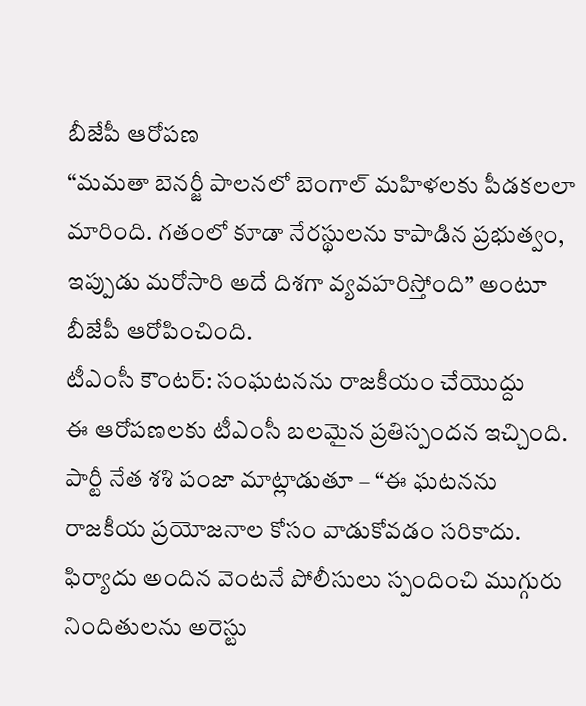బీజేపీ ఆరోపణ
“మమతా బెనర్జీ పాలనలో బెంగాల్ మహిళలకు పీడకలలా మారింది. గతంలో కూడా నేరస్థులను కాపాడిన ప్రభుత్వం, ఇప్పుడు మరోసారి అదే దిశగా వ్యవహరిస్తోంది” అంటూ బీజేపీ ఆరోపించింది.
టీఎంసీ కౌంటర్: సంఘటనను రాజకీయం చేయొద్దు
ఈ ఆరోపణలకు టీఎంసీ బలమైన ప్రతిస్పందన ఇచ్చింది. పార్టీ నేత శశి పంజా మాట్లాడుతూ – “ఈ ఘటనను రాజకీయ ప్రయోజనాల కోసం వాడుకోవడం సరికాదు. ఫిర్యాదు అందిన వెంటనే పోలీసులు స్పందించి ముగ్గురు నిందితులను అరెస్టు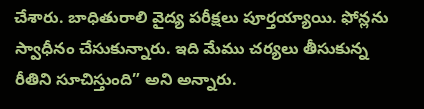చేశారు. బాధితురాలి వైద్య పరీక్షలు పూర్తయ్యాయి. ఫోన్లను స్వాధీనం చేసుకున్నారు. ఇది మేము చర్యలు తీసుకున్న రీతిని సూచిస్తుంది” అని అన్నారు.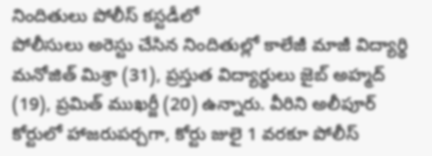నిందితులు పోలీస్ కస్టడీలో
పోలీసులు అరెస్టు చేసిన నిందితుల్లో కాలేజీ మాజీ విద్యార్థి మనోజిత్ మిశ్రా (31), ప్రస్తుత విద్యార్థులు జైబ్ అహ్మద్ (19), ప్రమిత్ ముఖర్జీ (20) ఉన్నారు. వీరిని అలీపూర్ కోర్టులో హాజరుపర్చగా, కోర్టు జులై 1 వరకూ పోలీస్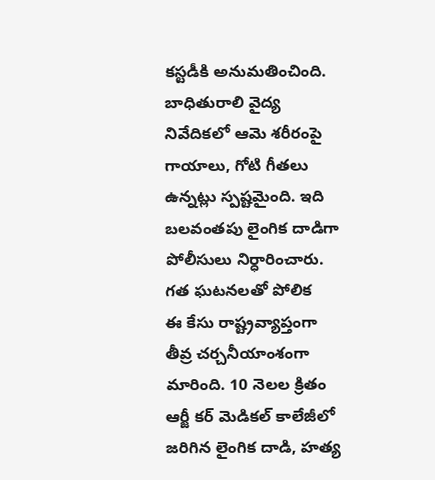కస్టడీకి అనుమతించింది. బాధితురాలి వైద్య నివేదికలో ఆమె శరీరంపై గాయాలు, గోటి గీతలు ఉన్నట్లు స్పష్టమైంది. ఇది బలవంతపు లైంగిక దాడిగా పోలీసులు నిర్ధారించారు.
గత ఘటనలతో పోలిక
ఈ కేసు రాష్ట్రవ్యాప్తంగా తీవ్ర చర్చనీయాంశంగా మారింది. 10 నెలల క్రితం ఆర్జీ కర్ మెడికల్ కాలేజీలో జరిగిన లైంగిక దాడి, హత్య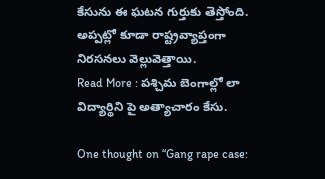కేసును ఈ ఘటన గుర్తుకు తెస్తోంది. అప్పట్లో కూడా రాష్ట్రవ్యాప్తంగా నిరసనలు వెల్లువెత్తాయి.
Read More : పశ్చిమ బెంగాల్లో లా విద్యార్థిని పై అత్యాచారం కేసు.

One thought on “Gang rape case: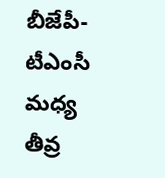బీజేపీ-టీఎంసీ మధ్య తీవ్ర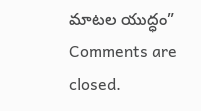మాటల యుద్ధం”
Comments are closed.